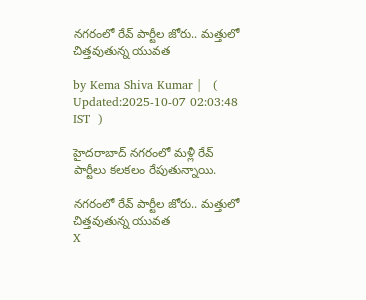నగరంలో రేవ్ పార్టీల జోరు.. మత్తులో చిత్తవుతున్న యువత

by Kema Shiva Kumar |   (  Updated:2025-10-07 02:03:48  IST  )

హైదరాబాద్ నగరంలో మళ్లీ రేవ్ పార్టీలు కలకలం రేపుతున్నాయి.

నగరంలో రేవ్ పార్టీల జోరు.. మత్తులో చిత్తవుతున్న యువత
X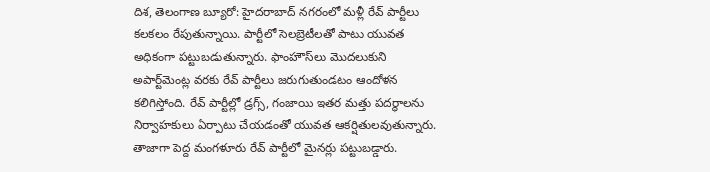దిశ, తెలంగాణ బ్యూరో: హైదరాబాద్ నగరంలో మళ్లీ రేవ్ పార్టీలు కలకలం రేపుతున్నాయి. పార్టీలో సెలబ్రెటీలతో పాటు యువత అధికంగా పట్టుబడుతున్నారు. ఫాం‌హౌస్‌లు మొదలుకుని అ‌పార్ట్‌మెంట్ల వరకు రేవ్ పార్టీలు జరుగుతుండటం ఆందోళన కలిగిస్తోంది. రేవ్ పార్టీల్లో డ్రగ్స్, గంజాయి ఇతర మత్తు పదర్థాలను నిర్వాహకులు ఏర్పాటు చేయడం‌తో యువత ఆకర్షితులవుతున్నారు. తాజాగా పెద్ద మంగళూరు రేవ్ పార్టీలో మైనర్లు పట్టుబడ్డారు.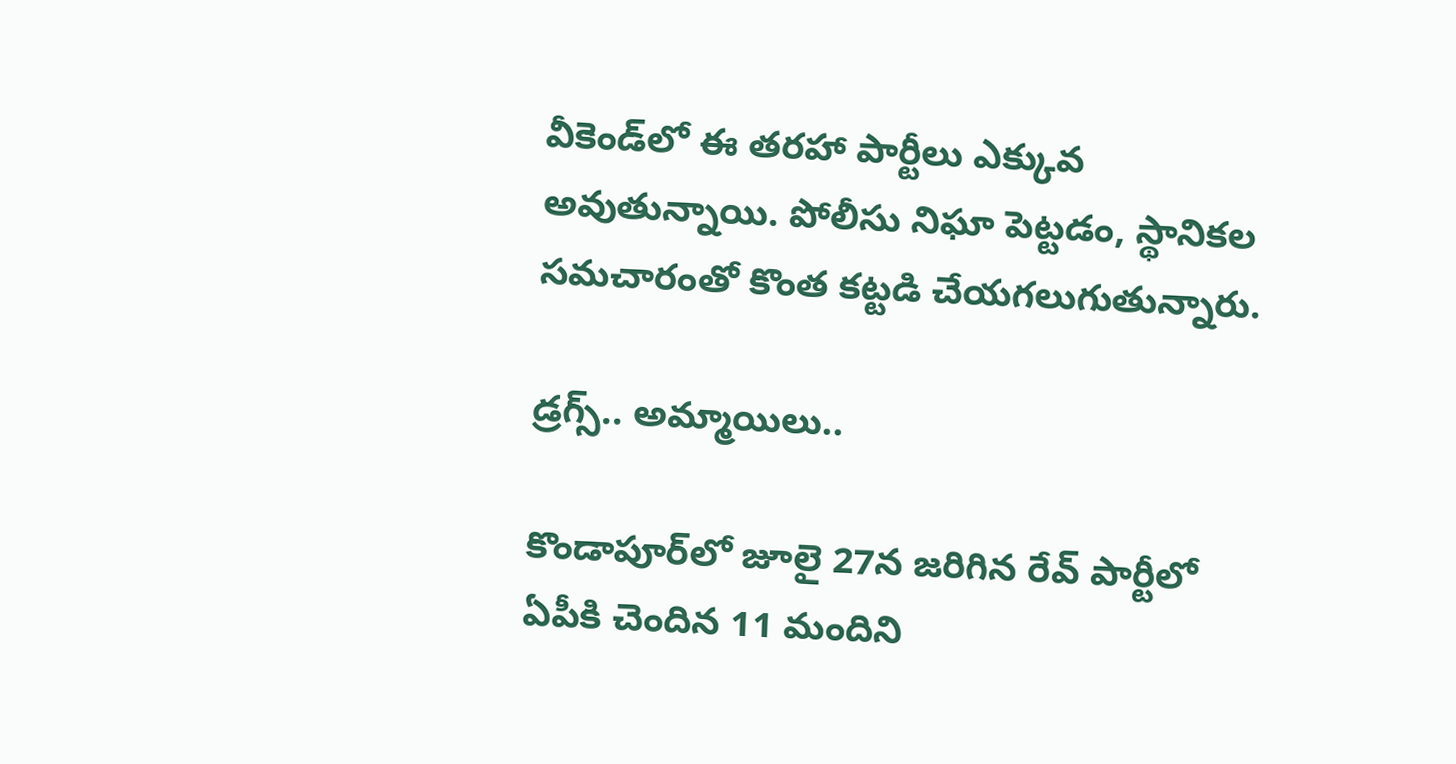వీకెండ్‌లో ఈ తరహా పార్టీలు ఎక్కువ అవుతున్నాయి. పోలీసు నిఘా పెట్టడం, స్థానికల సమచారంతో కొంత కట్టడి చేయగలుగుతున్నారు.

డ్రగ్స్.. అమ్మాయిలు..

కొండాపూర్‌లో జూలై 27న జరిగిన రేవ్ పార్టీలో ఏపీకి చెందిన 11 మందిని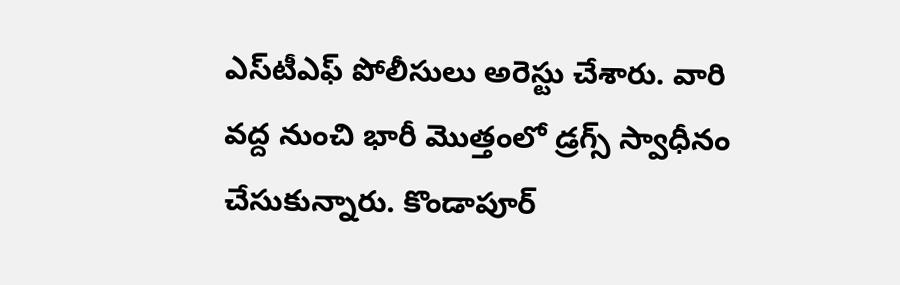ఎస్‌టీఎఫ్ పోలీసులు అరెస్టు చేశారు. వారి వద్ద నుంచి భారీ మొత్తంలో డ్రగ్స్ స్వాధీనం చేసుకున్నారు. కొండాపూర్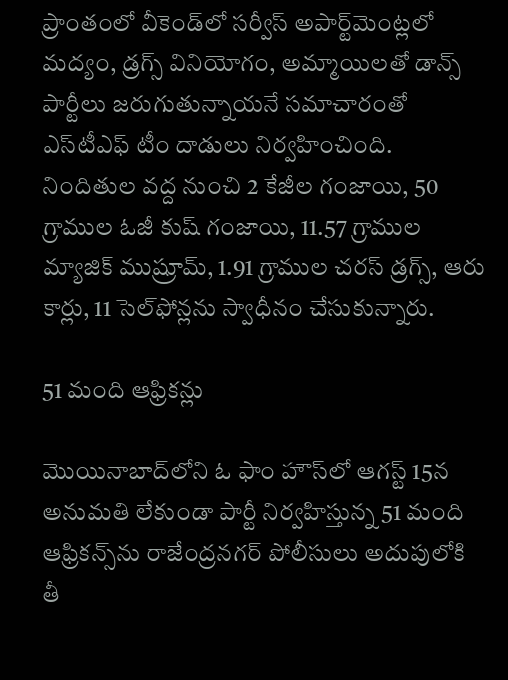ప్రాంతంలో వీకెండ్‌లో సర్వీస్ అపార్ట్‌మెంట్లలో మద్యం, డ్రగ్స్ వినియోగం, అమ్మాయిలతో డాన్స్ పార్టీలు జరుగుతున్నాయనే సమాచారం‌తో ఎస్‌టీఎఫ్ టీం దాడులు నిర్వహించిం‌ది. నిందితుల వద్ద నుంచి 2 కేజీల గంజాయి, 50 గ్రాముల ఓజీ కుష్ గంజాయి, 11.57 గ్రాముల మ్యాజిక్ ముష్రూమ్, 1.91 గ్రాముల చరస్ డ్రగ్స్, ఆరు కార్లు, 11 సెల్‌ఫోన్లను స్వాధీనం చేసుకున్నారు.

51 మంది ఆఫ్రికన్లు

మొయినాబాద్‌లోని ఓ ఫాం హౌస్‌లో ఆగస్ట్ 15న అనుమతి లేకుండా పార్టీ నిర్వహిస్తున్న 51 మంది ఆఫ్రికన్స్‌ను రాజేంద్రనగర్ పోలీసులు అదుపులోకి తీ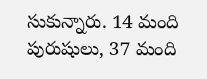సుకున్నారు. 14 మంది పురుషులు, 37 మంది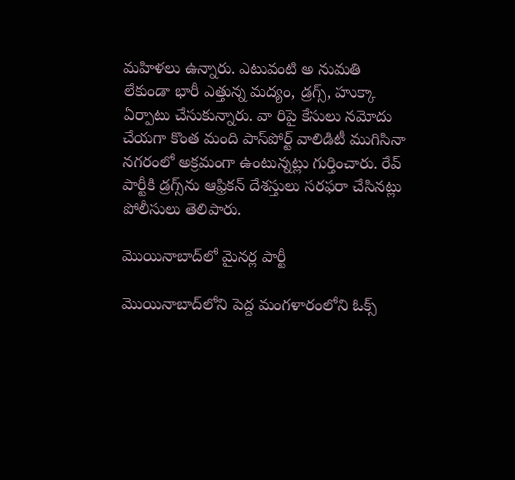మహిళలు ఉన్నారు. ఎటువంటి అ నుమతి లేకుండా భారీ ఎత్తున్న మద్యం, డ్రగ్స్, హుక్కా ఏర్పాటు చేసుకున్నారు. వా రిపై కేసులు నమోదు చేయగా కొంత మంది పాస్‌పోర్ట్ వాలిడిటీ ముగిసినా నగరంలో అక్రమంగా ఉంటున్నట్లు గుర్తించారు. రేవ్ పార్టీకి డ్రగ్స్‌ను ఆఫ్రికన్ దేశస్తులు సరఫరా చేసినట్లు పోలీసులు తెలిపారు.

మొయినాబాద్‌లో మైనర్ల పార్టీ

మొయినాబాద్‌లోని పెద్ద మంగళారంలోని ఓక్స్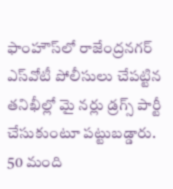ఫాంహౌస్‌లో రాజేంద్రనగర్ ఎస్‌వోటీ పోలీసులు చేపట్టిన తనిఖీల్లో మై నర్లు డ్రగ్స్ పార్టీ చేసుకుంటూ పట్టుబడ్డారు. 50 మంది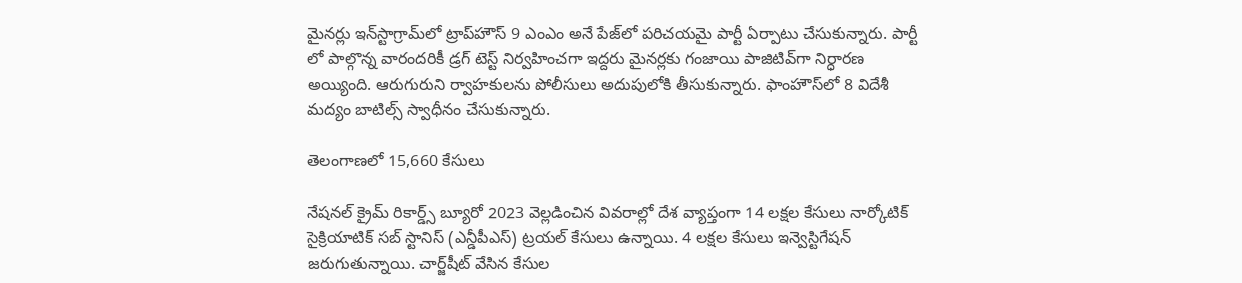మైనర్లు ఇన్‌స్టాగ్రామ్‌లో ట్రాప్‌హౌస్ 9 ఎంఎం అనే పేజ్‌లో పరిచయమై పార్టీ ఏర్పాటు చేసుకున్నారు. పార్టీ లో పాల్గొన్న వారందరికీ డ్రగ్ టెస్ట్ నిర్వహించగా ఇద్దరు మైనర్లకు గంజాయి పాజిటివ్‌గా నిర్ధారణ అయ్యింది. ఆరుగురుని ర్వాహకులను పోలీసులు అదుపులోకి తీసుకున్నారు. ఫాంహౌస్‌లో 8 విదేశీ మద్యం బాటిల్స్ స్వాధీనం చేసుకున్నారు.

తెలంగాణలో 15,660 కేసులు

నేషనల్ క్రైమ్ రికార్డ్స్ బ్యూరో 2023 వెల్లడించిన వివరాల్లో దేశ వ్యాప్తంగా 14 లక్షల కేసులు నార్కోటిక్ సైక్రియాటిక్ సబ్‌ స్టానిస్ (ఎన్డీపీఎస్) ట్రయల్ కేసులు ఉన్నాయి. 4 లక్షల కేసులు ఇన్వెస్టిగేషన్ జరుగుతున్నాయి. చార్జ్‌షీట్ వేసిన కేసుల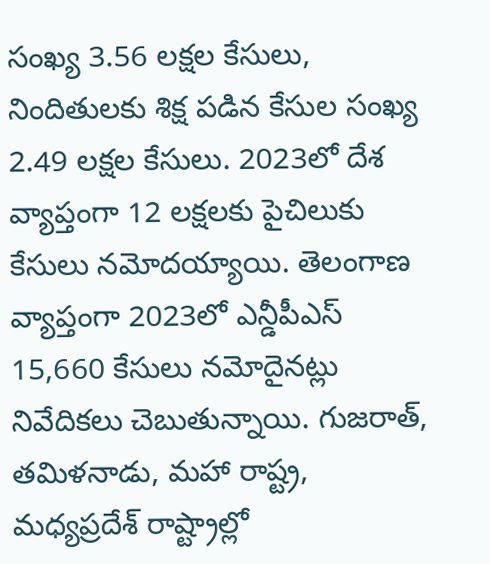సంఖ్య 3.56 లక్షల కేసులు, నిందితులకు శిక్ష పడిన కేసుల సంఖ్య 2.49 లక్షల కేసులు. 2023లో దేశ వ్యాప్తంగా 12 లక్షలకు పైచిలుకు కేసులు నమోదయ్యాయి. తెలంగాణ వ్యాప్తంగా 2023లో ఎన్డీపీఎస్ 15,660 కేసులు నమోదైనట్లు నివేదికలు చెబుతున్నాయి. గుజరాత్, తమిళనాడు, మహా రాష్ట్ర, మధ్యప్రదేశ్ రాష్ట్రాల్లో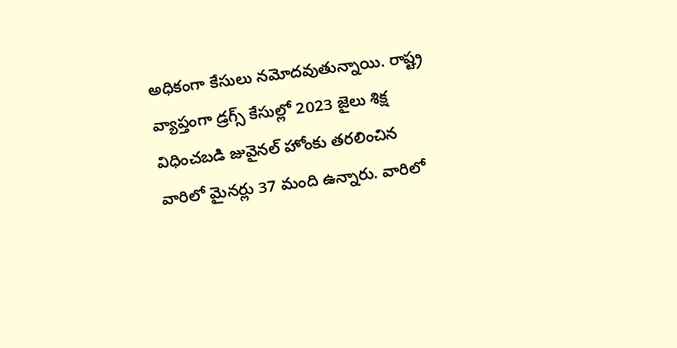అధికంగా కేసులు నమోదవుతున్నాయి. రాష్ట్ర వ్యాప్తంగా డ్రగ్స్ కేసుల్లో 2023 జైలు శిక్ష విధించబడి జువైనల్ హోంకు తరలించిన వారిలో మైనర్లు 37 మంది ఉన్నారు. వారిలో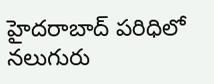హైదరాబాద్ పరిధిలో నలుగురు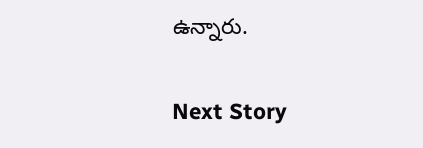ఉన్నారు.

Next Story